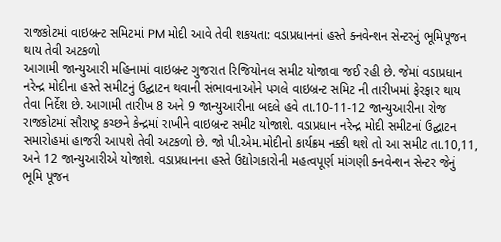રાજકોટમાં વાઇબ્રન્ટ સમિટમાં PM મોદી આવે તેવી શકયતા: વડાપ્રધાનનાં હસ્તે ક્નવેન્શન સેન્ટરનું ભૂમિપૂજન થાય તેવી અટકળો
આગામી જાન્યુઆરી મહિનામાં વાઇબ્રન્ટ ગુજરાત રિજિયોનલ સમીટ યોજાવા જઈ રહી છે. જેમાં વડાપ્રધાન નરેન્દ્ર મોદીના હસ્તે સમીટનું ઉદ્ઘાટન થવાની સંભાવનાઓને પગલે વાઇબ્રન્ટ સમિટ ની તારીખમાં ફેરફાર થાય તેવા નિર્દેશ છે. આગામી તારીખ 8 અને 9 જાન્યુઆરીના બદલે હવે તા.10-11-12 જાન્યુઆરીના રોજ રાજકોટમાં સૌરાષ્ટ્ર કચ્છને કેન્દ્રમાં રાખીને વાઇબ્રન્ટ સમીટ યોજાશે. વડાપ્રધાન નરેન્દ્ર મોદી સમીટનાં ઉદ્ઘાટન સમારોહમાં હાજરી આપશે તેવી અટકળો છે. જો પી.એમ.મોદીનો કાર્યક્રમ નક્કી થશે તો આ સમીટ તા.10,11, અને 12 જાન્યુઆરીએ યોજાશે. વડાપ્રધાનના હસ્તે ઉદ્યોગકારોની મહત્વપૂર્ણ માંગણી ક્નવેન્શન સેન્ટર જેનું ભૂમિ પૂજન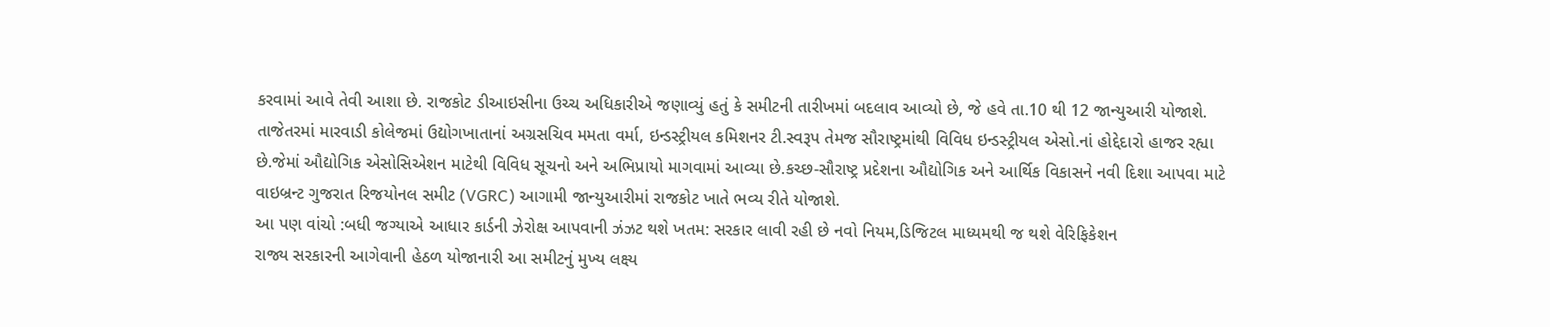કરવામાં આવે તેવી આશા છે. રાજકોટ ડીઆઇસીના ઉચ્ચ અધિકારીએ જણાવ્યું હતું કે સમીટની તારીખમાં બદલાવ આવ્યો છે, જે હવે તા.10 થી 12 જાન્યુઆરી યોજાશે.
તાજેતરમાં મારવાડી કોલેજમાં ઉદ્યોગખાતાનાં અગ્રસચિવ મમતા વર્મા, ઇન્ડસ્ટ્રીયલ કમિશનર ટી.સ્વરૂપ તેમજ સૌરાષ્ટ્રમાંથી વિવિધ ઇન્ડસ્ટ્રીયલ એસો.નાં હોદ્દેદારો હાજર રહ્યા છે.જેમાં ઔદ્યોગિક એસોસિએશન માટેથી વિવિધ સૂચનો અને અભિપ્રાયો માગવામાં આવ્યા છે.કચ્છ-સૌરાષ્ટ્ર પ્રદેશના ઔદ્યોગિક અને આર્થિક વિકાસને નવી દિશા આપવા માટે વાઇબ્રન્ટ ગુજરાત રિજયોનલ સમીટ (VGRC) આગામી જાન્યુઆરીમાં રાજકોટ ખાતે ભવ્ય રીતે યોજાશે.
આ પણ વાંચો :બધી જગ્યાએ આધાર કાર્ડની ઝેરોક્ષ આપવાની ઝંઝટ થશે ખતમ: સરકાર લાવી રહી છે નવો નિયમ,ડિજિટલ માધ્યમથી જ થશે વેરિફિકેશન
રાજ્ય સરકારની આગેવાની હેઠળ યોજાનારી આ સમીટનું મુખ્ય લક્ષ્ય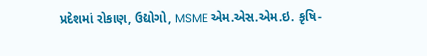પ્રદેશમાં રોકાણ, ઉદ્યોગો, MSME એમ.એસ.એમ.ઇ. કૃષિ-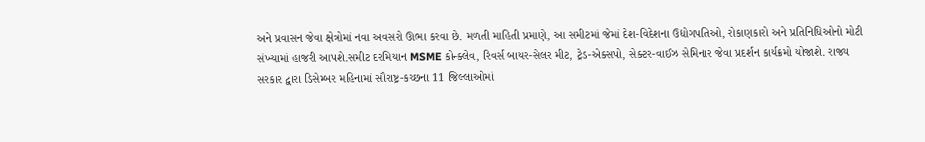અને પ્રવાસન જેવા ક્ષેત્રોમાં નવા અવસરો ઊભા કરવા છે. મળતી માહિતી પ્રમાણે, આ સમીટમાં જેમાં દેશ-વિદેશના ઉદ્યોગપતિઓ, રોકાણકારો અને પ્રતિનિધિઓનો મોટી સંખ્યામાં હાજરી આપશે.સમીટ દરમિયાન MSME કોન્ક્લેવ, રિવર્સ બાયર-સેલર મીટ, ટ્રેડ-એક્સપો, સેક્ટર-વાઈઝ સેમિનાર જેવા પ્રદર્શન કાર્યક્રમો યોજાશે. રાજ્ય સરકાર દ્વારા ડિસેમ્બર મહિનામાં સૌરાષ્ટ્ર-કચ્છના 11 જિલ્લાઓમાં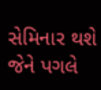સેમિનાર થશે જેને પગલે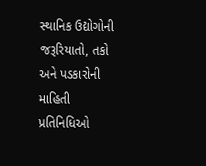સ્થાનિક ઉદ્યોગોની જરૂરિયાતો, તકો અને પડકારોની માહિતી પ્રતિનિધિઓ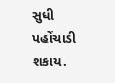સુધી પહોંચાડી શકાય.